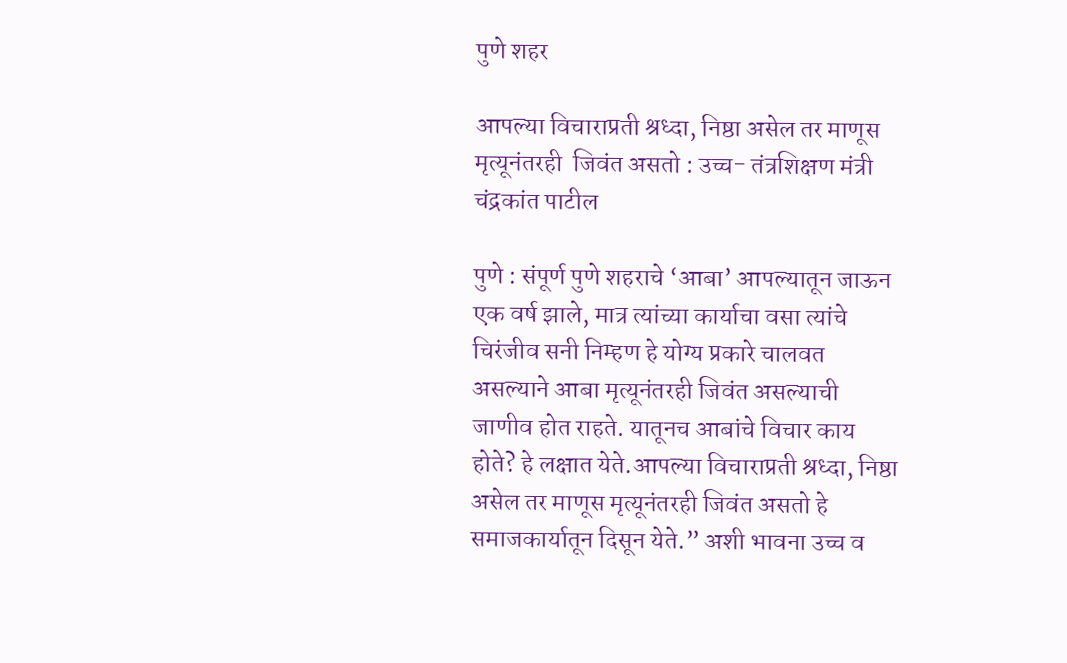पुणे शहर

आपल्या विचाराप्रती श्रध्दा, निष्ठा असेल तर माणूस मृत्यूनंतरही  जिवंत असतो : उच्च- तंत्रशिक्षण मंत्री चंद्रकांत पाटील

पुणे : संपूर्ण पुणे शहराचे ‘आबा’ आपल्यातून जाऊन एक वर्ष झाले, मात्र त्यांच्या कार्याचा वसा त्यांचे चिरंजीव सनी निम्हण हे योग्य प्रकारे चालवत असल्याने आबा मृत्यूनंतरही जिवंत असल्याची जाणीव होत राहते. यातूनच आबांचे विचार काय होते? हे लक्षात येते.आपल्या विचाराप्रती श्रध्दा, निष्ठा असेल तर माणूस मृत्यूनंतरही जिवंत असतो हे समाजकार्यातून दिसून येते.” अशी भावना उच्च व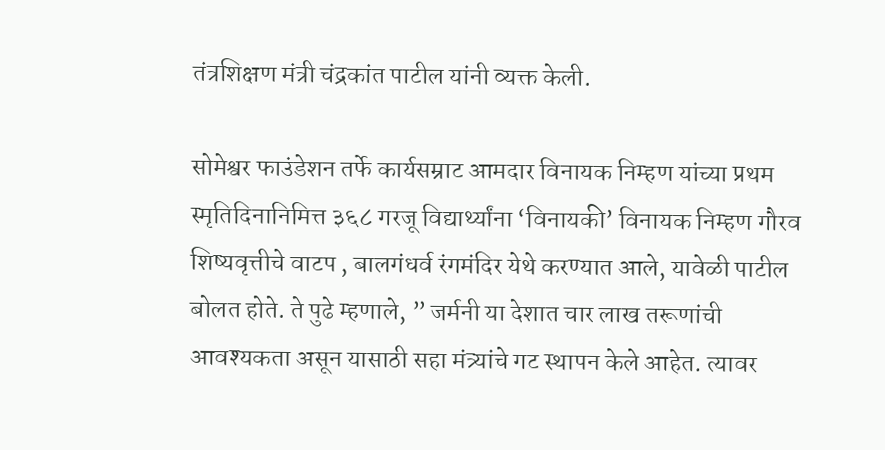तंत्रशिक्षण मंत्री चंद्रकांत पाटील यांनी व्यक्त केली.

सोमेश्वर फाउंडेशन तर्फे कार्यसम्राट आमदार विनायक निम्हण यांच्या प्रथम स्मृतिदिनानिमित्त ३६८ गरजू विद्यार्थ्यांना ‘विनायकी’ विनायक निम्हण गौरव शिष्यवृत्तीचे वाटप , बालगंधर्व रंगमंदिर येथे करण्यात आले, यावेळी पाटील बोलत होते. ते पुढे म्हणाले, ” जर्मनी या देशात चार लाख तरूणांची आवश्यकता असून यासाठी सहा मंत्र्यांचे गट स्थापन केले आहेत. त्यावर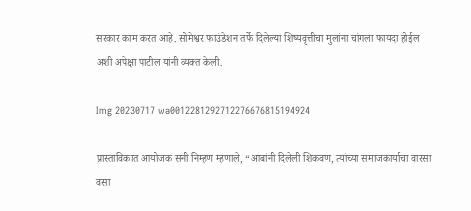सरकार काम करत आहे. सोमेश्वर फाउंडेशन तर्फे दिलेल्या शिष्यवृत्तीचा मुलांना चांगला फायदा होईल अशी अपेक्षा पाटील यांनी व्यक्त केली.

Img 20230717 wa0012281292712276676815194924

प्रास्ताविकात आयोजक सनी निम्हण म्हणाले, “आबांनी दिलेली शिकवण, त्यांच्या समाजकार्याचा वारसा वसा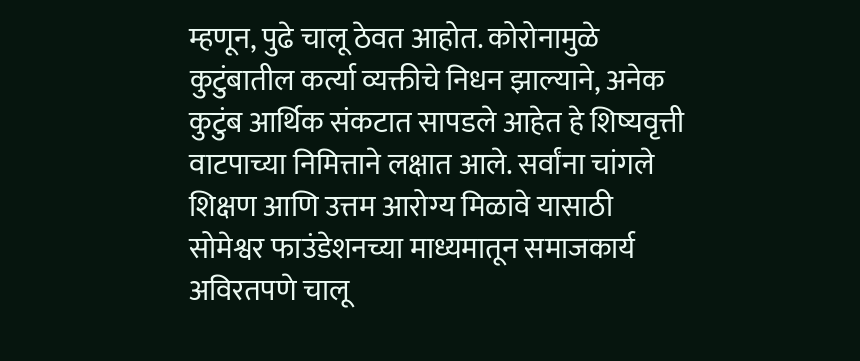म्हणून, पुढे चालू ठेवत आहोत. कोरोनामुळे कुटुंबातील कर्त्या व्यक्तीचे निधन झाल्याने, अनेक कुटुंब आर्थिक संकटात सापडले आहेत हे शिष्यवृत्ती वाटपाच्या निमित्ताने लक्षात आले. सर्वांना चांगले शिक्षण आणि उत्तम आरोग्य मिळावे यासाठी सोमेश्वर फाउंडेशनच्या माध्यमातून समाजकार्य अविरतपणे चालू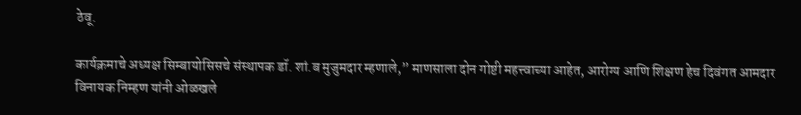ठेवू.

कार्यक्रमाचे अध्यक्ष सिम्बायोसिसचे संस्थापक डॉ. शां.ब मुजुमदार म्हणाले,” माणसाला दोन गोष्टी महत्त्वाच्या आहेत, आरोग्य आणि शिक्षण हेच दिवंगत आमदार विनायक निम्हण यांनी ओळखले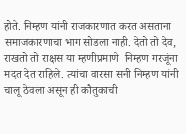होते. निम्हण यांनी राजकारणात करत असताना समाजकारणाचा भाग सोडला नाही. देतो तो देव, राखतो तो राक्षस या म्हणीप्रमाणे  निम्हण गरजूंना मदत देत राहिले. त्यांचा वारसा सनी निम्हण यांनी चालू ठेवला असून ही कौतुकाची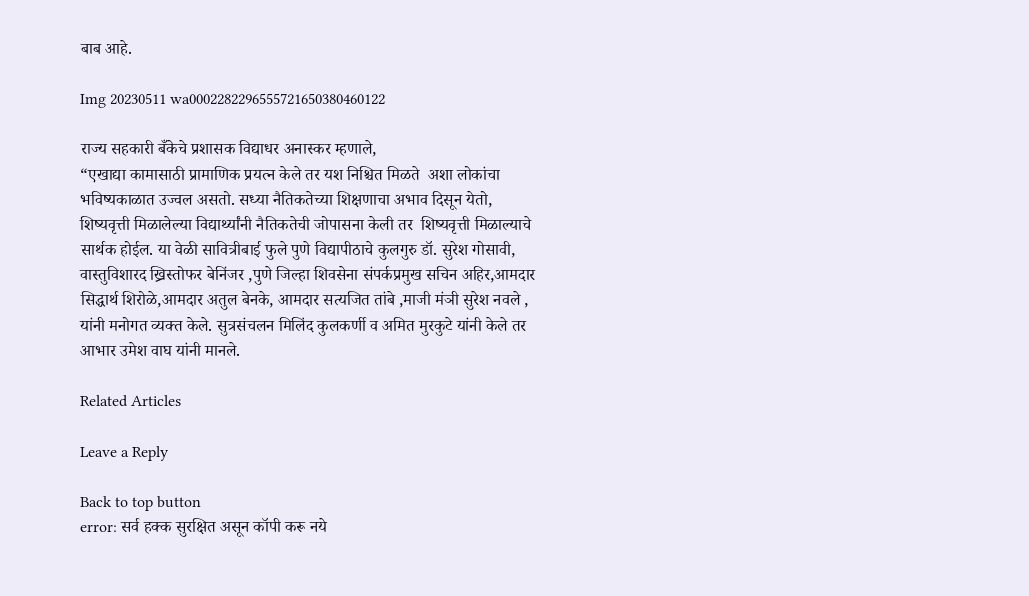बाब आहे.

Img 20230511 wa0002282296555721650380460122

राज्य सहकारी बँकेचे प्रशासक विद्याधर अनास्कर म्हणाले,
“एखाद्या कामासाठी प्रामाणिक प्रयत्न केले तर यश निश्चित मिळते  अशा लोकांचा भविष्यकाळात उज्वल असतो. सध्या नैतिकतेच्या शिक्षणाचा अभाव दिसून येतो, शिष्यवृत्ती मिळालेल्या विद्यार्थ्यांनी नैतिकतेची जोपासना केली तर  शिष्यवृत्ती मिळाल्याचे सार्थक होईल. या वेळी सावित्रीबाई फुले पुणे विद्यापीठाचे कुलगुरु डॉ. सुरेश गोसावी, वास्तुविशारद ख्रिस्तोफर बेनिंजर ,पुणे जिल्हा शिवसेना संपर्कप्रमुख सचिन अहिर,आमदार सिद्धार्थ शिरोळे,आमदार अतुल बेनके, आमदार सत्यजित तांबे ,माजी मंञी सुरेश नवले , यांनी मनोगत व्यक्त केले. सुत्रसंचलन मिलिंद कुलकर्णी व अमित मुरकुटे यांनी केले तर आभार उमेश वाघ यांनी मानले.

Related Articles

Leave a Reply

Back to top button
error: सर्व हक्क सुरक्षित असून कॉपी करू नये